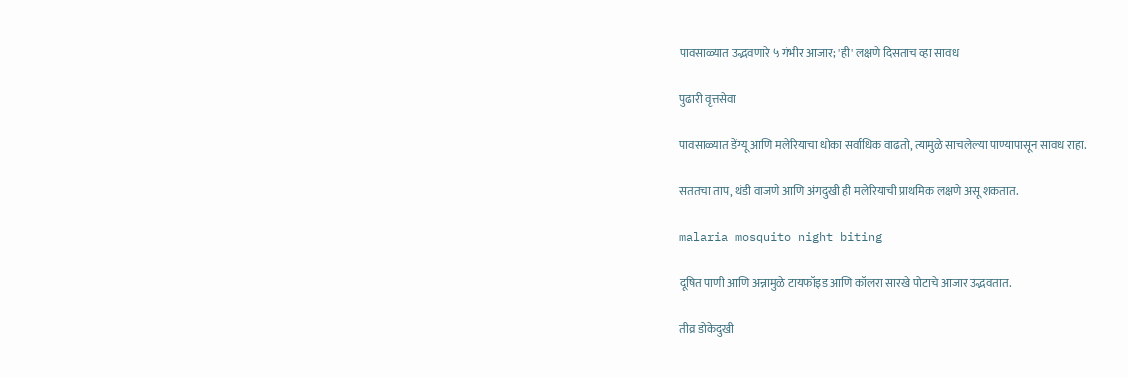पावसाळ्यात उद्भवणारे ५ गंभीर आजार; 'ही' लक्षणे दिसताच व्हा सावध

पुढारी वृत्तसेवा

पावसाळ्यात डेंग्यू आणि मलेरियाचा धोका सर्वाधिक वाढतो, त्यामुळे साचलेल्या पाण्यापासून सावध राहा.

सततचा ताप, थंडी वाजणे आणि अंगदुखी ही मलेरियाची प्राथमिक लक्षणे असू शकतात.

malaria mosquito night biting

दूषित पाणी आणि अन्नामुळे टायफॉइड आणि कॉलरा सारखे पोटाचे आजार उद्भवतात.

तीव्र डोकेदुखी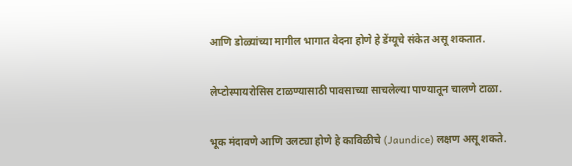आणि डोळ्यांच्या मागील भागात वेदना होणे हे डेंग्यूचे संकेत असू शकतात.

लेप्टोस्पायरोसिस टाळण्यासाठी पावसाच्या साचलेल्या पाण्यातून चालणे टाळा.

भूक मंदावणे आणि उलट्या होणे हे काविळीचे (Jaundice) लक्षण असू शकते.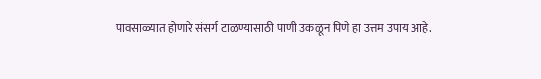पावसाळ्यात होणारे संसर्ग टाळण्यासाठी पाणी उकळून पिणे हा उत्तम उपाय आहे.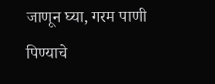जाणून घ्या, गरम पाणी पिण्याचे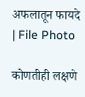अफलातून फायदे | File Photo

कोणतीही लक्षणे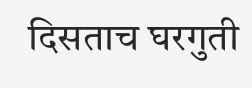दिसताच घरगुती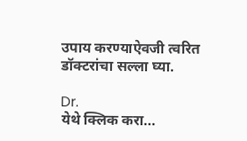उपाय करण्याऐवजी त्वरित डॉक्टरांचा सल्ला घ्या.

Dr.
येथे क्लिक करा...